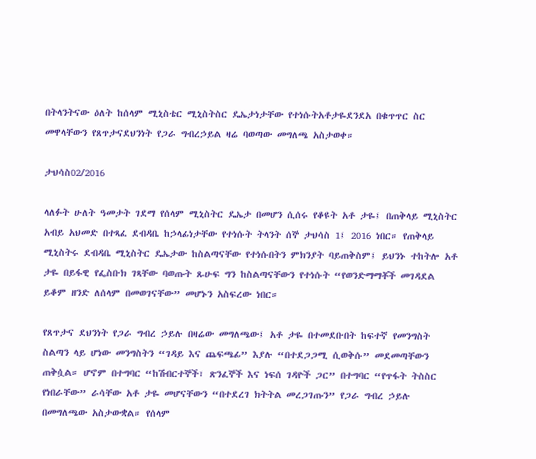በትላንትናው ዕለት ከሰላም ሚኒስቴር ሚኒስትስር ዴኤታነታቸው የተነሱትአቶታዬደንደአ በቁጥጥር ስር መዋላቸውን የጸጥታናደህንነት የጋራ ግብረኃይል ዛሬ ባወጣው መግለጫ አስታወቀ።

ታህሳስ02/2016

ላለፉት ሁለት ዓመታት ገደማ የሰላም ሚኒስትር ዴኤታ በመሆን ሲሰሩ የቆዩት አቶ ታዬ፤ በጠቅላይ ሚኒስትር አብይ አህመድ በተጻፈ ደብዳቤ ከኃላፊነታቸው የተነሱት ትላንት ሰኞ ታህሳስ 1፤ 2016 ነበር። የጠቅላይ ሚኒስትሩ ደብዳቤ ሚኒስትር ዴኤታው ከስልጣናቸው የተነሱበትን ምክንያት ባይጠቅስም፤ ይህንኑ ተከትሎ አቶ ታዬ በይፋዊ የፌስቡክ ገጻቸው ባወጡት ጹሁፍ ግን ከስልጣናቸውን የተነሱት “የወንድማማቾች መገዳደል ይቆም ዘንድ ለሰላም በመወገናቸው” መሆኑን አስፍረው ነበር።

የጸጥታና ደህንነት የጋራ ግብረ ኃይሉ በዛሬው መግለጫው፤ አቶ ታዬ በተመደቡበት ከፍተኛ የመንግስት ስልጣን ላይ ሆነው መንግስትን “ገዳይ እና ጨፍጫፊ” እያሉ “በተደጋጋሚ ሲወቅሱ” መደመጣቸውን ጠቅሷል። ሆኖም በተግባር “ከሽብርተኞች፣ ጽንፈኞች እና ነፍሰ ገዳዮች ጋር” በተግባር “የጥፋት ትስስር የነበራቸው” ራሳቸው አቶ ታዬ መሆናቸውን “በተደረገ ክትትል መረጋገጡን” የጋራ ግብረ ኃይሉ በመግለጫው አስታውቋል። የሰላም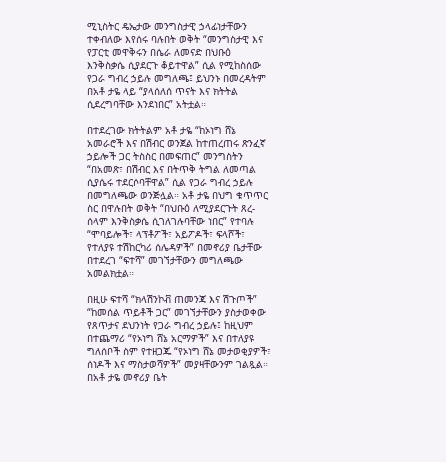ሚኒስትር ዴኤታው መንግስታዊ ኃላፊነታቸውን ተቀብለው እየሰሩ ባሉበት ወቅት “መንግስታዊ እና የፓርቲ መዋቅሩን በሴራ ለመናድ በህቡዕ  እንቅስቃሴ ሲያደርጉ ቆይተዋል” ሲል የሚከስሰው የጋራ ግብረ ኃይሉ መግለጫ፤ ይህንኑ በመረዳትም በአቶ ታዬ ላይ “ያላሰለሰ ጥናት እና ክትትል ሲደረግባቸው እንደነበር” አትቷል።

በተደረገው ክትትልም አቶ ታዬ “ከኦነግ ሸኔ አመራሮች እና በሽብር ወንጀል ከተጠረጠሩ ጽንፈኛ ኃይሎች ጋር ትስስር በመፍጠር” መንግስትን “በአመጽ፣ በሽብር እና በትጥቅ ትግል ለመጣል ሲያሴሩ ተደርሶባቸዋል” ሲል የጋራ ግብረ ኃይሉ በመግለጫው ወንጅሏል። አቶ ታዬ በህግ ቁጥጥር ስር በዋሉበት ወቅት “በህቡዕ ለሚያደርጉት ጸረ-ሰላም እንቅስቃሴ ሲገለገሉባቸው ነበር” የተባሉ “ሞባይሎች፣ ላፕቶፖች፣ አይፖዶች፣ ፍላሾች፣ የተለያዩ ተሽከርካሪ ሰሌዳዎች” በመኖሪያ ቤታቸው በተደረገ “ፍተሻ” መገኘታቸውን መግለጫው አመልክቷል።

በዚሁ ፍተሻ “ክላሽንኮቭ ጠመንጃ እና ሽጉጦች” “ከመሰል ጥይቶች ጋር” መገኘታቸውን ያስታወቀው የጸጥታና ደህንነት የጋራ ግብረ ኃይሉ፤ ከዚህም በተጨማሪ “የኦነግ ሸኔ አርማዎች” እና በተለያዩ ግለሰቦች ስም የተዘጋጁ “የኦነግ ሸኔ መታወቂያዎች፣ ሰነዶች እና ማስታወሻዎች” መያዛቸውንም ገልጿል። በአቶ ታዬ መኖሪያ ቤት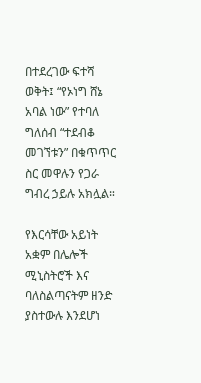በተደረገው ፍተሻ ወቅት፤ “የኦነግ ሸኔ አባል ነው” የተባለ ግለሰብ “ተደብቆ መገኘቱን” በቁጥጥር ስር መዋሉን የጋራ ግብረ ኃይሉ አክሏል።

የእርሳቸው አይነት አቋም በሌሎች ሚኒስትሮች እና ባለስልጣናትም ዘንድ ያስተውሉ እንደሆነ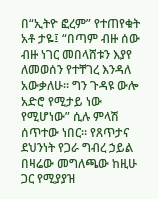በ“ኢትዮ ፎረም” የተጠየቁት አቶ ታዬ፤ “በጣም ብዙ ሰው ብዙ ነገር መበላሸቱን እያየ ለመወሰን የተቸገረ እንዳለ አውቃለሁ። ግን ጉዳዩ ውሎ አድሮ የሚታይ ነው የሚሆነው” ሲሉ ምላሽ ሰጥተው ነበር። የጸጥታና ደህንነት የጋራ ግብረ ኃይል በዛሬው መግለጫው ከዚሁ ጋር የሚያያዝ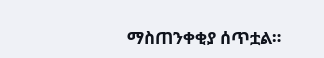ማስጠንቀቂያ ሰጥቷል።